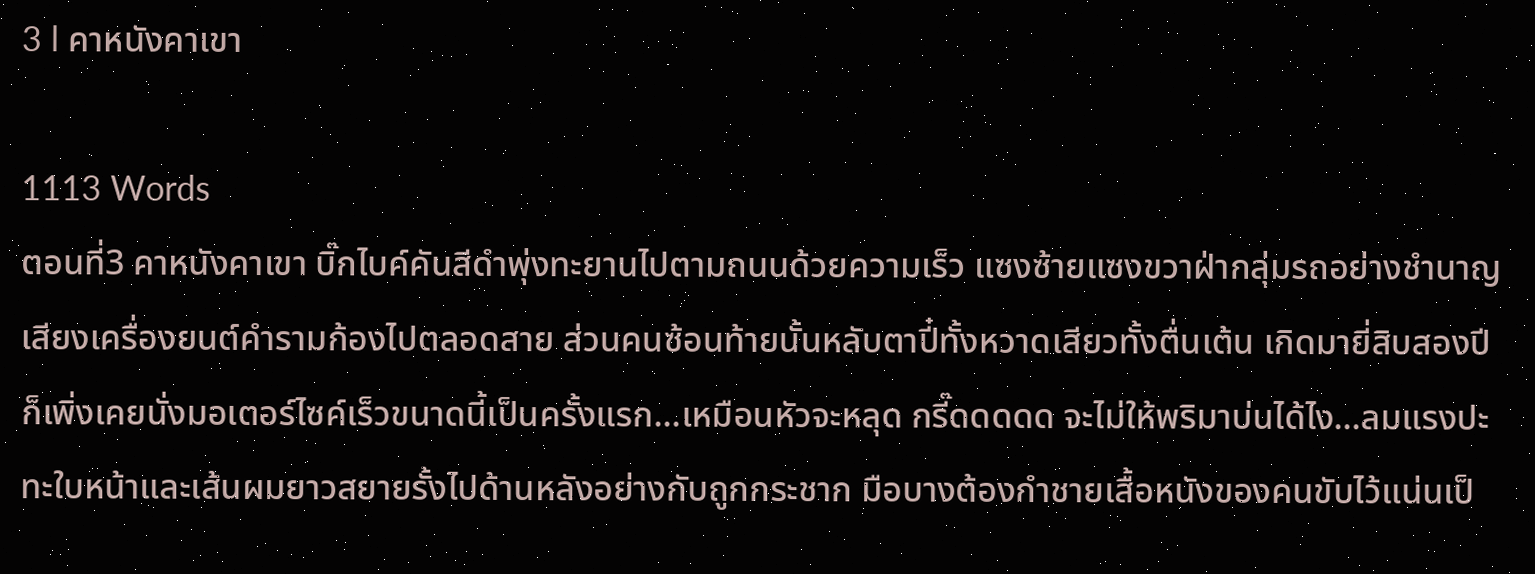3 l คาหนังคาเขา

1113 Words
ตอนที่3 คาหนังคาเขา บิ๊กไบค์คันสีดำพุ่งทะยานไปตามถนนด้วยความเร็ว แซงซ้ายแซงขวาฝ่ากลุ่มรถอย่างชำนาญ เสียงเครื่องยนต์คำรามก้องไปตลอดสาย ส่วนคนซ้อนท้ายนั้นหลับตาปี๋ทั้งหวาดเสียวทั้งตื่นเต้น เกิดมายี่สิบสองปีก็เพิ่งเคยนั่งมอเตอร์ไซค์เร็วขนาดนี้เป็นครั้งแรก...เหมือนหัวจะหลุด กรี๊ดดดดด จะไม่ให้พริมาบ่นได้ไง...ลมแรงปะทะใบหน้าและเส้นผมยาวสยายรั้งไปด้านหลังอย่างกับถูกกระชาก มือบางต้องกำชายเสื้อหนังของคนขับไว้แน่นเป็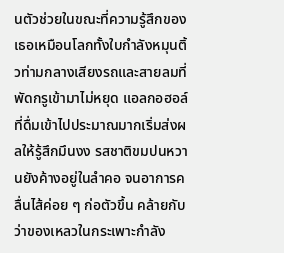นตัวช่วยในขณะที่ความรู้สึกของเธอเหมือนโลกทั้งใบกำลังหมุนติ้วท่ามกลางเสียงรถและสายลมที่พัดกรูเข้ามาไม่หยุด แอลกอฮอล์ที่ดื่มเข้าไปประมาณมากเริ่มส่งผลให้รู้สึกมึนงง รสชาติขมปนหวานยังค้างอยู่ในลำคอ จนอาการคลื่นไส้ค่อย ๆ ก่อตัวขึ้น คล้ายกับว่าของเหลวในกระเพาะกำลัง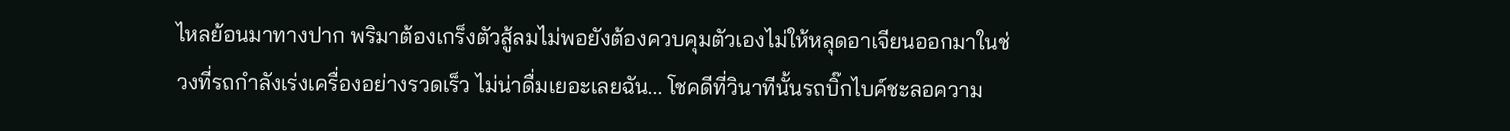ไหลย้อนมาทางปาก พริมาต้องเกร็งตัวสู้ลมไม่พอยังต้องควบคุมตัวเองไม่ให้หลุดอาเจียนออกมาในช่วงที่รถกำลังเร่งเครื่องอย่างรวดเร็ว ไม่น่าดื่มเยอะเลยฉัน... โชคดีที่วินาทีนั้นรถบิ๊กไบค์ชะลอความ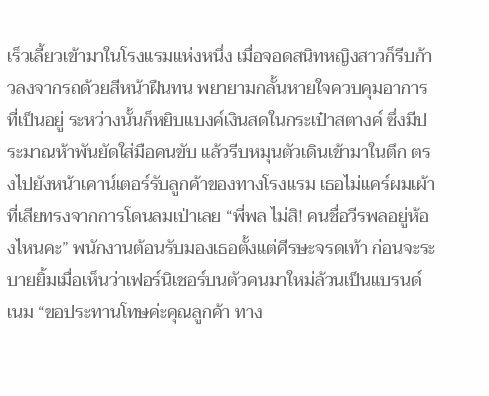เร็วเลี้ยวเข้ามาในโรงแรมแห่งหนึ่ง เมื่อจอดสนิทหญิงสาวก็รีบก้าวลงจากรถด้วยสีหน้าฝืนทน พยายามกลั้นหายใจควบคุมอาการที่เป็นอยู่ ระหว่างนั้นก็หยิบแบงค์เงินสดในกระเป๋าสตางค์ ซึ่งมีประมาณห้าพันยัดใส่มือคนขับ แล้วรีบหมุนตัวเดินเข้ามาในตึก ตรงไปยังหน้าเคาน์เตอร์รับลูกค้าของทางโรงแรม เธอไม่แคร์ผมเผ้าที่เสียทรงจากการโดนลมเป่าเลย “พี่พล ไม่สิ! คนชื่อวีรพลอยู่ห้องไหนคะ” พนักงานต้อนรับมองเธอตั้งแต่ศีรษะจรดเท้า ก่อนจะระบายยิ้มเมื่อเห็นว่าเฟอร์นิเชอร์บนตัวคนมาใหม่ล้วนเป็นแบรนด์เนม “ขอประทานโทษค่ะคุณลูกค้า ทาง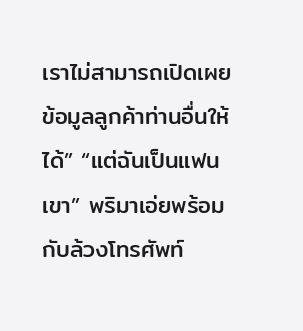เราไม่สามารถเปิดเผยข้อมูลลูกค้าท่านอื่นให้ได้” “แต่ฉันเป็นแฟนเขา” พริมาเอ่ยพร้อมกับล้วงโทรศัพท์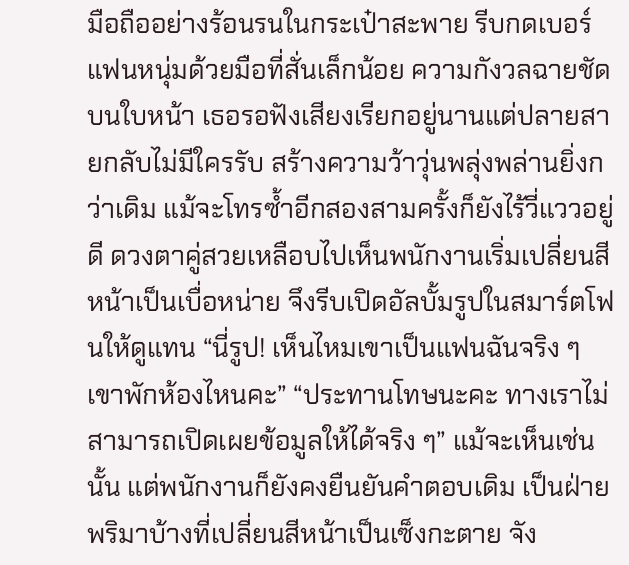มือถืออย่างร้อนรนในกระเป๋าสะพาย รีบกดเบอร์แฟนหนุ่มด้วยมือที่สั่นเล็กน้อย ความกังวลฉายชัดบนใบหน้า เธอรอฟังเสียงเรียกอยู่นานแต่ปลายสายกลับไม่มีใครรับ สร้างความว้าวุ่นพลุ่งพล่านยิ่งกว่าเดิม แม้จะโทรซ้ำอีกสองสามครั้งก็ยังไร้วี่แววอยู่ดี ดวงตาคู่สวยเหลือบไปเห็นพนักงานเริ่มเปลี่ยนสีหน้าเป็นเบื่อหน่าย จึงรีบเปิดอัลบั้มรูปในสมาร์ตโฟนให้ดูแทน “นี่รูป! เห็นไหมเขาเป็นแฟนฉันจริง ๆ เขาพักห้องไหนคะ” “ประทานโทษนะคะ ทางเราไม่สามารถเปิดเผยข้อมูลให้ได้จริง ๆ” แม้จะเห็นเช่นนั้น แต่พนักงานก็ยังคงยืนยันคำตอบเดิม เป็นฝ่ายพริมาบ้างที่เปลี่ยนสีหน้าเป็นเซ็งกะตาย จัง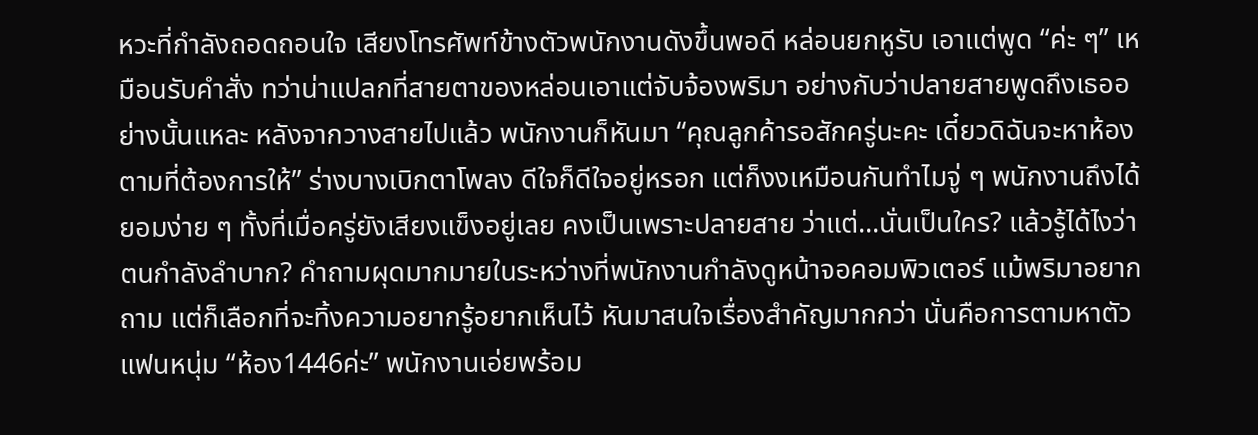หวะที่กำลังถอดถอนใจ เสียงโทรศัพท์ข้างตัวพนักงานดังขึ้นพอดี หล่อนยกหูรับ เอาแต่พูด “ค่ะ ๆ” เหมือนรับคำสั่ง ทว่าน่าแปลกที่สายตาของหล่อนเอาแต่จับจ้องพริมา อย่างกับว่าปลายสายพูดถึงเธออย่างนั้นแหละ หลังจากวางสายไปแล้ว พนักงานก็หันมา “คุณลูกค้ารอสักครู่นะคะ เดี๋ยวดิฉันจะหาห้องตามที่ต้องการให้” ร่างบางเบิกตาโพลง ดีใจก็ดีใจอยู่หรอก แต่ก็งงเหมือนกันทำไมจู่ ๆ พนักงานถึงได้ยอมง่าย ๆ ทั้งที่เมื่อครู่ยังเสียงแข็งอยู่เลย คงเป็นเพราะปลายสาย ว่าแต่...นั่นเป็นใคร? แล้วรู้ได้ไงว่าตนกำลังลำบาก? คำถามผุดมากมายในระหว่างที่พนักงานกำลังดูหน้าจอคอมพิวเตอร์ แม้พริมาอยากถาม แต่ก็เลือกที่จะทิ้งความอยากรู้อยากเห็นไว้ หันมาสนใจเรื่องสำคัญมากกว่า นั่นคือการตามหาตัวแฟนหนุ่ม “ห้อง1446ค่ะ” พนักงานเอ่ยพร้อม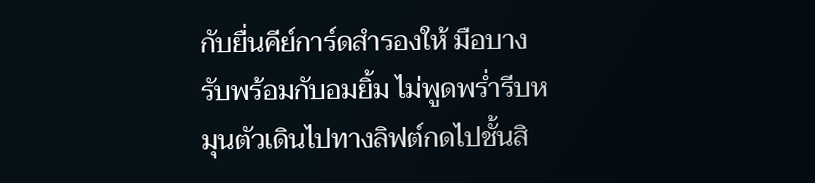กับยื่นคีย์การ์ดสำรองให้ มือบางรับพร้อมกับอมยิ้ม ไม่พูดพร่ำรีบหมุนตัวเดินไปทางลิฟต์กดไปชั้นสิ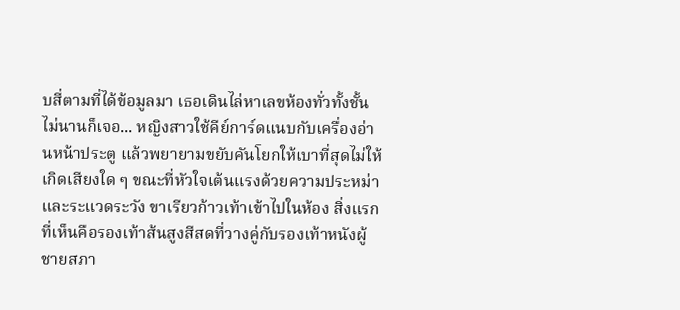บสี่ตามที่ได้ข้อมูลมา เธอเดินไล่หาเลขห้องทั่วทั้งชั้น ไม่นานก็เจอ... หญิงสาวใช้คีย์การ์ดแนบกับเครื่องอ่านหน้าประตู แล้วพยายามขยับคันโยกให้เบาที่สุดไม่ให้เกิดเสียงใด ๆ ขณะที่หัวใจเต้นแรงด้วยความประหม่าและระแวดระวัง ขาเรียวก้าวเท้าเข้าไปในห้อง สิ่งแรกที่เห็นคือรองเท้าส้นสูงสีสดที่วางคู่กับรองเท้าหนังผู้ชายสภา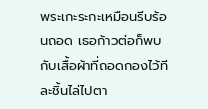พระเกะระกะเหมือนรีบร้อนถอด เธอก้าวต่อก็พบกับเสื้อผ้าที่ถอดกองไว้ทีละชิ้นไล่ไปตา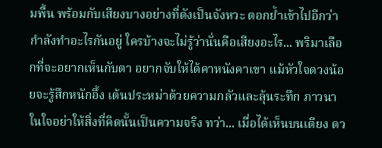มพื้น พร้อมกับเสียงบางอย่างที่ดังเป็นจังหวะ ตอกย้ำเข้าไปอีกว่ากำลังทำอะไรกันอยู่ ใครบ้างจะไม่รู้ว่านั่นคือเสียงอะไร... พริมาเลือกที่จะอยากเห็นกับตา อยากจับให้ได้คาหนังคาเขา แม้หัวใจดวงน้อยจะรู้สึกหนักอึ้ง เต้นประหม่าด้วยความกลัวและลุ้นระทึก ภาวนาในใจอย่าให้สิ่งที่คิดนั้นเป็นความจริง ทว่า... เมื่อได้เห็นบนเตียง ดว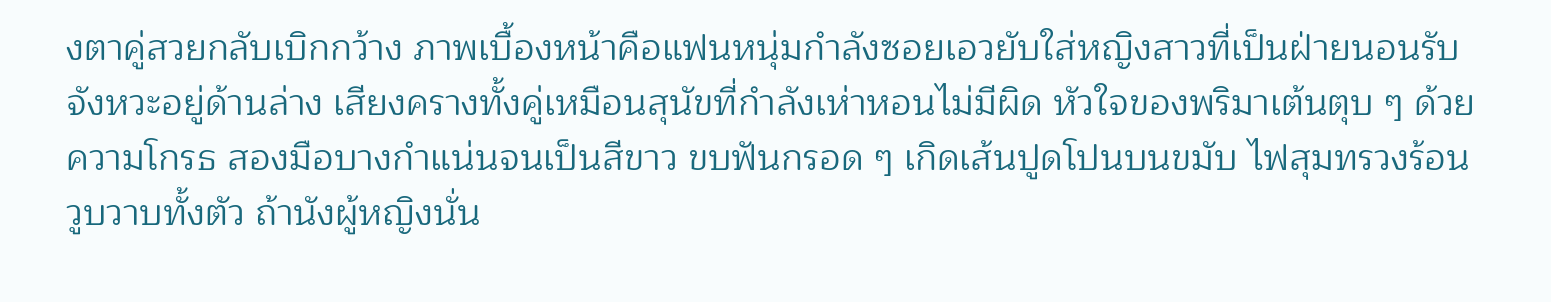งตาคู่สวยกลับเบิกกว้าง ภาพเบื้องหน้าคือแฟนหนุ่มกำลังซอยเอวยับใส่หญิงสาวที่เป็นฝ่ายนอนรับจังหวะอยู่ด้านล่าง เสียงครางทั้งคู่เหมือนสุนัขที่กำลังเห่าหอนไม่มีผิด หัวใจของพริมาเต้นตุบ ๆ ด้วยความโกรธ สองมือบางกำแน่นจนเป็นสีขาว ขบฟันกรอด ๆ เกิดเส้นปูดโปนบนขมับ ไฟสุมทรวงร้อนวูบวาบทั้งตัว ถ้านังผู้หญิงนั่น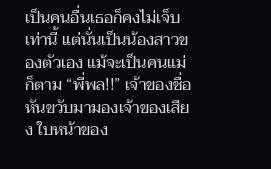เป็นคนอื่นเธอก็คงไม่เจ็บเท่านี้ แต่นั่นเป็นน้องสาวของตัวเอง แม้จะเป็นคนแม่ก็ตาม “พี่พล!!” เจ้าของชื่อหันขวับมามองเจ้าของเสียง ใบหน้าของ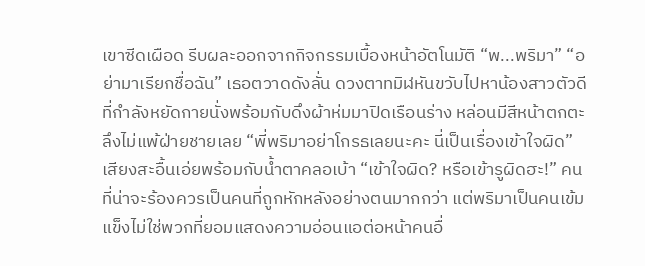เขาซีดเผือด รีบผละออกจากกิจกรรมเบื้องหน้าอัตโนมัติ “พ...พริมา” “อย่ามาเรียกชื่อฉัน” เธอตวาดดังลั่น ดวงตาทมิฬหันขวับไปหาน้องสาวตัวดีที่กำลังหยัดกายนั่งพร้อมกับดึงผ้าห่มมาปิดเรือนร่าง หล่อนมีสีหน้าตกตะลึงไม่แพ้ฝ่ายชายเลย “พี่พริมาอย่าโกรธเลยนะคะ นี่เป็นเรื่องเข้าใจผิด” เสียงสะอื้นเอ่ยพร้อมกับน้ำตาคลอเบ้า “เข้าใจผิด? หรือเข้ารูผิดฮะ!” คนที่น่าจะร้องควรเป็นคนที่ถูกหักหลังอย่างตนมากกว่า แต่พริมาเป็นคนเข้มแข็งไม่ใช่พวกที่ยอมแสดงความอ่อนแอต่อหน้าคนอื่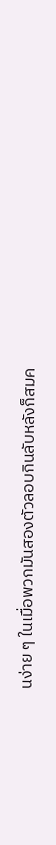นง่าย ๆ ในเมื่อพวกมันสองตัวลอบกินลับหลังก็สมค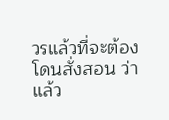วรแล้วที่จะต้องโดนสั่งสอน ว่าแล้ว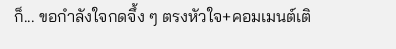ก็... ขอกำลังใจกดจึ้ง ๆ ตรงหัวใจ+คอมเมนต์เติ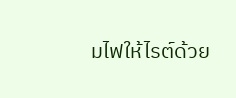มไฟให้ไรต์ด้วย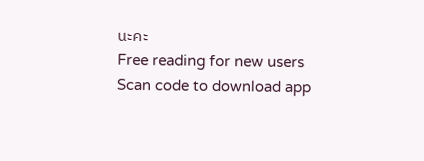นะคะ
Free reading for new users
Scan code to download app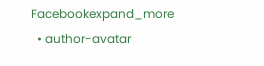Facebookexpand_more
  • author-avatar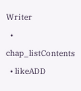Writer
  • chap_listContents
  • likeADD